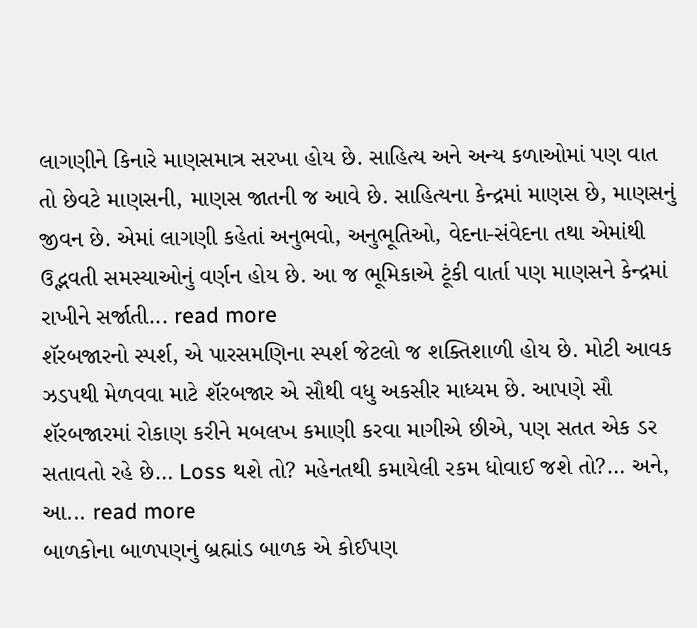લાગણીને કિનારે માણસમાત્ર સરખા હોય છે. સાહિત્ય અને અન્ય કળાઓમાં પણ વાત તો છેવટે માણસની, માણસ જાતની જ આવે છે. સાહિત્યના કેન્દ્રમાં માણસ છે, માણસનું જીવન છે. એમાં લાગણી કહેતાં અનુભવો, અનુભૂતિઓ, વેદના-સંવેદના તથા એમાંથી ઉદ્ભવતી સમસ્યાઓનું વર્ણન હોય છે. આ જ ભૂમિકાએ ટૂંકી વાર્તા પણ માણસને કેન્દ્રમાં રાખીને સર્જાતી... read more
શૅરબજારનો સ્પર્શ, એ પારસમણિના સ્પર્શ જેટલો જ શક્તિશાળી હોય છે. મોટી આવક ઝડપથી મેળવવા માટે શૅરબજાર એ સૌથી વધુ અકસીર માધ્યમ છે. આપણે સૌ શૅરબજારમાં રોકાણ કરીને મબલખ કમાણી કરવા માગીએ છીએ, પણ સતત એક ડર સતાવતો રહે છે… Loss થશે તો? મહેનતથી કમાયેલી રકમ ધોવાઈ જશે તો?… અને, આ... read more
બાળકોના બાળપણનું બ્રહ્માંડ બાળક એ કોઈપણ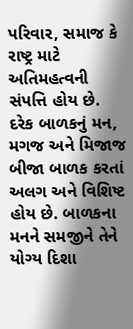પરિવાર, સમાજ કે રાષ્ટ્ર માટે અતિમહત્વની સંપત્તિ હોય છે. દરેક બાળકનું મન, મગજ અને મિજાજ બીજા બાળક કરતાં અલગ અને વિશિષ્ટ હોય છે. બાળકના મનને સમજીને તેને યોગ્ય દિશા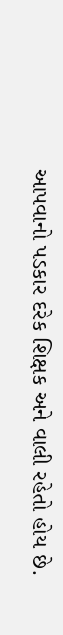આપવાનો પડકાર દરેક શિક્ષક અને વાલી રહેતો હોય છે.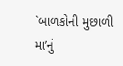`બાળકોની મુછાળી મા’નું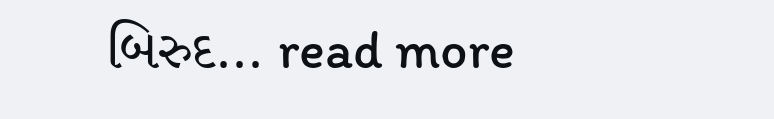બિરુદ... read more